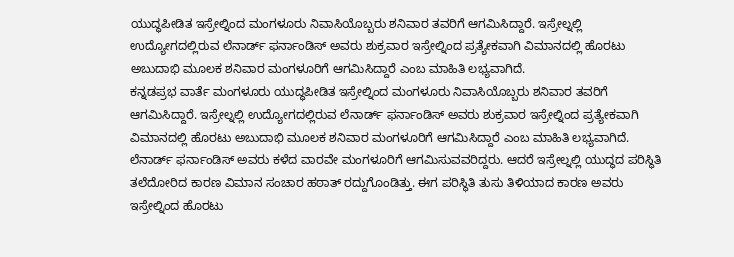ಯುದ್ಧಪೀಡಿತ ಇಸ್ರೇಲ್ನಿಂದ ಮಂಗಳೂರು ನಿವಾಸಿಯೊಬ್ಬರು ಶನಿವಾರ ತವರಿಗೆ ಆಗಮಿಸಿದ್ದಾರೆ. ಇಸ್ರೇಲ್ನಲ್ಲಿ ಉದ್ಯೋಗದಲ್ಲಿರುವ ಲೆನಾರ್ಡ್ ಫರ್ನಾಂಡಿಸ್ ಅವರು ಶುಕ್ರವಾರ ಇಸ್ರೇಲ್ನಿಂದ ಪ್ರತ್ಯೇಕವಾಗಿ ವಿಮಾನದಲ್ಲಿ ಹೊರಟು ಅಬುದಾಭಿ ಮೂಲಕ ಶನಿವಾರ ಮಂಗಳೂರಿಗೆ ಆಗಮಿಸಿದ್ದಾರೆ ಎಂಬ ಮಾಹಿತಿ ಲಭ್ಯವಾಗಿದೆ.
ಕನ್ನಡಪ್ರಭ ವಾರ್ತೆ ಮಂಗಳೂರು ಯುದ್ಧಪೀಡಿತ ಇಸ್ರೇಲ್ನಿಂದ ಮಂಗಳೂರು ನಿವಾಸಿಯೊಬ್ಬರು ಶನಿವಾರ ತವರಿಗೆ ಆಗಮಿಸಿದ್ದಾರೆ. ಇಸ್ರೇಲ್ನಲ್ಲಿ ಉದ್ಯೋಗದಲ್ಲಿರುವ ಲೆನಾರ್ಡ್ ಫರ್ನಾಂಡಿಸ್ ಅವರು ಶುಕ್ರವಾರ ಇಸ್ರೇಲ್ನಿಂದ ಪ್ರತ್ಯೇಕವಾಗಿ ವಿಮಾನದಲ್ಲಿ ಹೊರಟು ಅಬುದಾಭಿ ಮೂಲಕ ಶನಿವಾರ ಮಂಗಳೂರಿಗೆ ಆಗಮಿಸಿದ್ದಾರೆ ಎಂಬ ಮಾಹಿತಿ ಲಭ್ಯವಾಗಿದೆ. ಲೆನಾರ್ಡ್ ಫರ್ನಾಂಡಿಸ್ ಅವರು ಕಳೆದ ವಾರವೇ ಮಂಗಳೂರಿಗೆ ಆಗಮಿಸುವವರಿದ್ದರು. ಆದರೆ ಇಸ್ರೇಲ್ನಲ್ಲಿ ಯುದ್ಧದ ಪರಿಸ್ಥಿತಿ ತಲೆದೋರಿದ ಕಾರಣ ವಿಮಾನ ಸಂಚಾರ ಹಠಾತ್ ರದ್ದುಗೊಂಡಿತ್ತು. ಈಗ ಪರಿಸ್ಥಿತಿ ತುಸು ತಿಳಿಯಾದ ಕಾರಣ ಅವರು ಇಸ್ರೇಲ್ನಿಂದ ಹೊರಟು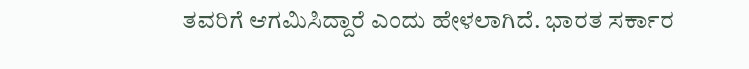ತವರಿಗೆ ಆಗಮಿಸಿದ್ದಾರೆ ಎಂದು ಹೇಳಲಾಗಿದೆ. ಭಾರತ ಸರ್ಕಾರ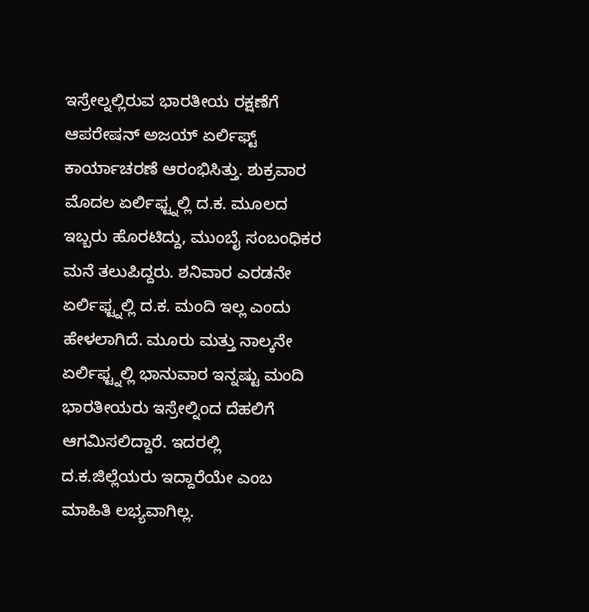ಇಸ್ರೇಲ್ನಲ್ಲಿರುವ ಭಾರತೀಯ ರಕ್ಷಣೆಗೆ ಆಪರೇಷನ್ ಅಜಯ್ ಏರ್ಲಿಫ್ಟ್ ಕಾರ್ಯಾಚರಣೆ ಆರಂಭಿಸಿತ್ತು. ಶುಕ್ರವಾರ ಮೊದಲ ಏರ್ಲಿಫ್ಟ್ನಲ್ಲಿ ದ.ಕ. ಮೂಲದ ಇಬ್ಬರು ಹೊರಟಿದ್ದು, ಮುಂಬೈ ಸಂಬಂಧಿಕರ ಮನೆ ತಲುಪಿದ್ದರು. ಶನಿವಾರ ಎರಡನೇ ಏರ್ಲಿಫ್ಟ್ನಲ್ಲಿ ದ.ಕ. ಮಂದಿ ಇಲ್ಲ ಎಂದು ಹೇಳಲಾಗಿದೆ. ಮೂರು ಮತ್ತು ನಾಲ್ಕನೇ ಏರ್ಲಿಫ್ಟ್ನಲ್ಲಿ ಭಾನುವಾರ ಇನ್ನಷ್ಟು ಮಂದಿ ಭಾರತೀಯರು ಇಸ್ರೇಲ್ನಿಂದ ದೆಹಲಿಗೆ ಆಗಮಿಸಲಿದ್ದಾರೆ. ಇದರಲ್ಲಿ ದ.ಕ.ಜಿಲ್ಲೆಯರು ಇದ್ದಾರೆಯೇ ಎಂಬ ಮಾಹಿತಿ ಲಭ್ಯವಾಗಿಲ್ಲ.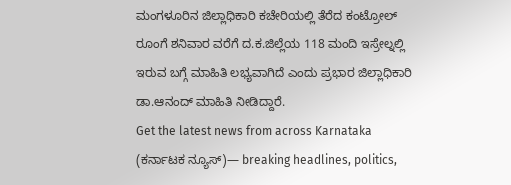ಮಂಗಳೂರಿನ ಜಿಲ್ಲಾಧಿಕಾರಿ ಕಚೇರಿಯಲ್ಲಿ ತೆರೆದ ಕಂಟ್ರೋಲ್ ರೂಂಗೆ ಶನಿವಾರ ವರೆಗೆ ದ.ಕ.ಜಿಲ್ಲೆಯ 118 ಮಂದಿ ಇಸ್ರೇಲ್ನಲ್ಲಿ ಇರುವ ಬಗ್ಗೆ ಮಾಹಿತಿ ಲಭ್ಯವಾಗಿದೆ ಎಂದು ಪ್ರಭಾರ ಜಿಲ್ಲಾಧಿಕಾರಿ ಡಾ.ಆನಂದ್ ಮಾಹಿತಿ ನೀಡಿದ್ದಾರೆ.
Get the latest news from across Karnataka (ಕರ್ನಾಟಕ ನ್ಯೂಸ್)— breaking headlines, politics,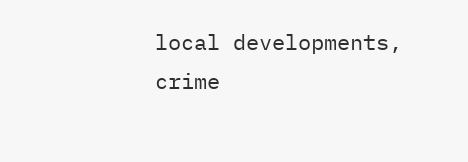local developments, crime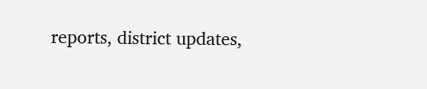reports, district updates,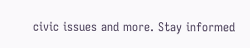civic issues and more. Stay informed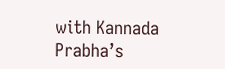with Kannada Prabha’s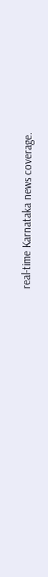real‑time Karnataka news coverage.